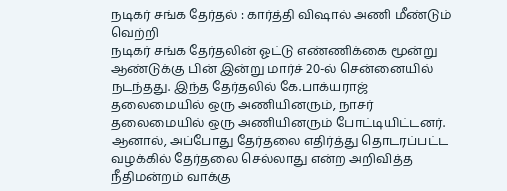நடிகர் சங்க தேர்தல் : கார்த்தி விஷால் அணி மீண்டும் வெற்றி
நடிகர் சங்க தேர்தலின் ஓட்டு எண்ணிக்கை மூன்று ஆண்டுக்கு பின் இன்று மார்ச் 20-ல் சென்னையில் நடந்தது. இந்த தேர்தலில் கே.பாக்யராஜ் தலைமையில் ஒரு அணியினரும், நாசர் தலைமையில் ஒரு அணியினரும் போட்டியிட்டனர்.
ஆனால், அப்போது தேர்தலை எதிர்த்து தொடரப்பட்ட வழக்கில் தேர்தலை செல்லாது என்ற அறிவித்த நீதிமன்றம் வாக்கு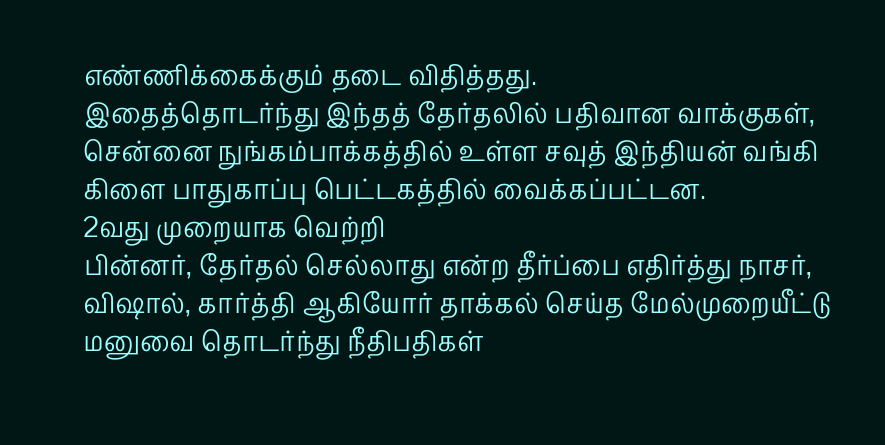எண்ணிக்கைக்கும் தடை விதித்தது.
இதைத்தொடர்ந்து இந்தத் தேர்தலில் பதிவான வாக்குகள், சென்னை நுங்கம்பாக்கத்தில் உள்ள சவுத் இந்தியன் வங்கி கிளை பாதுகாப்பு பெட்டகத்தில் வைக்கப்பட்டன.
2வது முறையாக வெற்றி
பின்னர், தேர்தல் செல்லாது என்ற தீர்ப்பை எதிர்த்து நாசர், விஷால், கார்த்தி ஆகியோர் தாக்கல் செய்த மேல்முறையீட்டு மனுவை தொடர்ந்து நீதிபதிகள்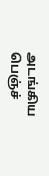அடங்கிய பெஞ்ச்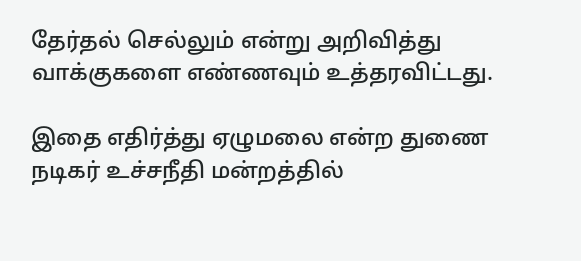தேர்தல் செல்லும் என்று அறிவித்து வாக்குகளை எண்ணவும் உத்தரவிட்டது.

இதை எதிர்த்து ஏழுமலை என்ற துணை நடிகர் உச்சநீதி மன்றத்தில்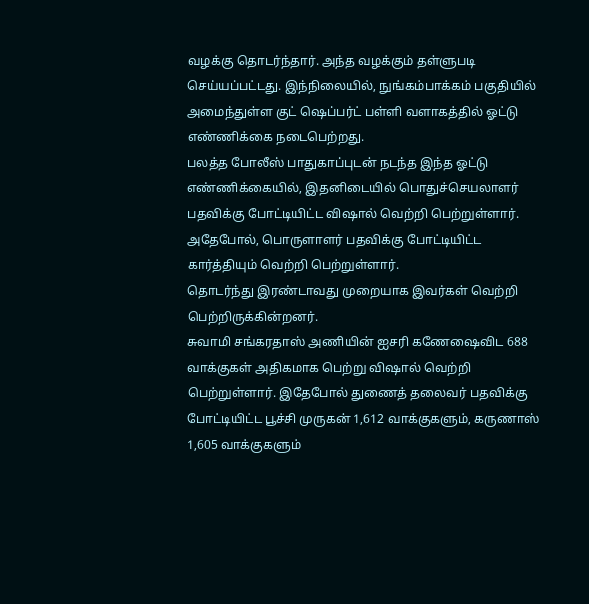வழக்கு தொடர்ந்தார். அந்த வழக்கும் தள்ளுபடி செய்யப்பட்டது. இந்நிலையில், நுங்கம்பாக்கம் பகுதியில் அமைந்துள்ள குட் ஷெப்பர்ட் பள்ளி வளாகத்தில் ஓட்டு எண்ணிக்கை நடைபெற்றது.
பலத்த போலீஸ் பாதுகாப்புடன் நடந்த இந்த ஓட்டு எண்ணிக்கையில், இதனிடையில் பொதுச்செயலாளர் பதவிக்கு போட்டியிட்ட விஷால் வெற்றி பெற்றுள்ளார். அதேபோல், பொருளாளர் பதவிக்கு போட்டியிட்ட கார்த்தியும் வெற்றி பெற்றுள்ளார்.
தொடர்ந்து இரண்டாவது முறையாக இவர்கள் வெற்றி பெற்றிருக்கின்றனர்.
சுவாமி சங்கரதாஸ் அணியின் ஐசரி கணேஷைவிட 688 வாக்குகள் அதிகமாக பெற்று விஷால் வெற்றி பெற்றுள்ளார். இதேபோல் துணைத் தலைவர் பதவிக்கு போட்டியிட்ட பூச்சி முருகன் 1,612 வாக்குகளும், கருணாஸ் 1,605 வாக்குகளும்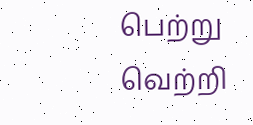பெற்று வெற்றி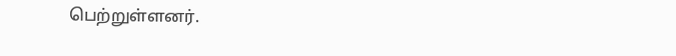பெற்றுள்ளனர்.